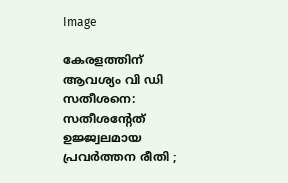Image

കേരളത്തിന് ആവശ്യം വി ഡി സതീശനെ: സതീശന്റേത് ഉജ്ജ്വലമായ പ്രവര്‍ത്തന രീതി ;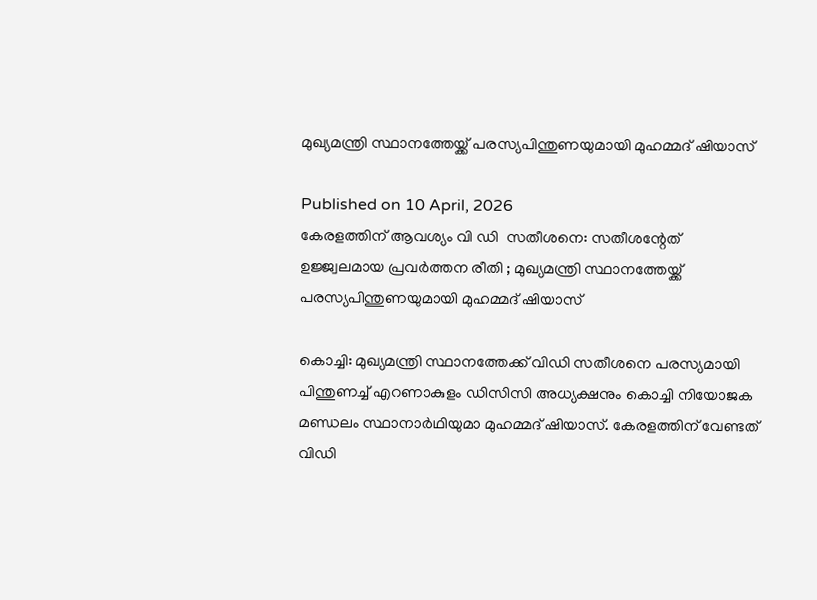മുഖ്യമന്ത്രി സ്ഥാനത്തേയ്ക്ക് പരസ്യപിന്തുണയുമായി മുഹമ്മദ് ഷിയാസ്

Published on 10 April, 2026
കേരളത്തിന് ആവശ്യം വി ഡി  സതീശനെ: സതീശന്റേത്  ഉജ്ജ്വലമായ പ്രവര്‍ത്തന രീതി ; മുഖ്യമന്ത്രി സ്ഥാനത്തേയ്ക്ക്  പരസ്യപിന്തുണയുമായി മുഹമ്മദ് ഷിയാസ്

കൊച്ചി: മുഖ്യമന്ത്രി സ്ഥാനത്തേക്ക് വിഡി സതീശനെ പരസ്യമായി പിന്തുണച്ച് എറണാകുളം ഡിസിസി അധ്യക്ഷനും കൊച്ചി നിയോജക മണ്ഡലം സ്ഥാനാര്‍ഥിയുമാ മുഹമ്മദ് ഷിയാസ്. കേരളത്തിന് വേണ്ടത് വിഡി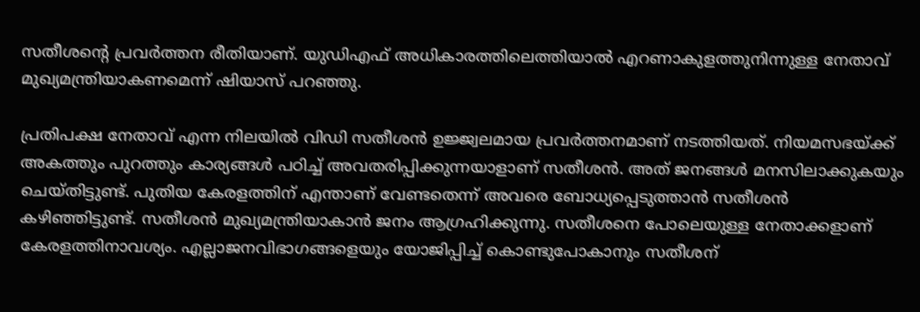സതീശന്റെ പ്രവര്‍ത്തന രീതിയാണ്. യുഡിഎഫ് അധികാരത്തിലെത്തിയാല്‍ എറണാകുളത്തുനിന്നുള്ള നേതാവ് മുഖ്യമന്ത്രിയാകണമെന്ന് ഷിയാസ് പറഞ്ഞു.

പ്രതിപക്ഷ നേതാവ് എന്ന നിലയില്‍ വിഡി സതീശന്‍ ഉജ്ജ്വലമായ പ്രവര്‍ത്തനമാണ് നടത്തിയത്. നിയമസഭയ്ക്ക് അകത്തും പുറത്തും കാര്യങ്ങള്‍ പഠിച്ച് അവതരിപ്പിക്കുന്നയാളാണ് സതീശന്‍. അത് ജനങ്ങള്‍ മനസിലാക്കുകയും ചെയ്തിട്ടുണ്ട്. പുതിയ കേരളത്തിന് എന്താണ് വേണ്ടതെന്ന് അവരെ ബോധ്യപ്പെടുത്താന്‍ സതീശന്‍ കഴിഞ്ഞിട്ടുണ്ട്. സതീശന്‍ മുഖ്യമന്ത്രിയാകാന്‍ ജനം ആഗ്രഹിക്കുന്നു. സതീശനെ പോലെയുള്ള നേതാക്കളാണ് കേരളത്തിനാവശ്യം. എല്ലാജനവിഭാഗങ്ങളെയും യോജിപ്പിച്ച് കൊണ്ടുപോകാനും സതീശന്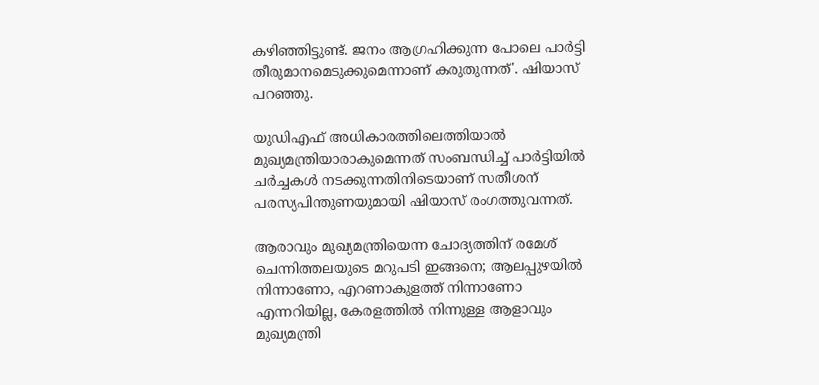കഴിഞ്ഞിട്ടുണ്ട്. ജനം ആഗ്രഹിക്കുന്ന പോലെ പാര്‍ട്ടി തീരുമാനമെടുക്കുമെന്നാണ് കരുതുന്നത്'. ഷിയാസ് പറഞ്ഞു.

യുഡിഎഫ് അധികാരത്തിലെത്തിയാല്‍ മുഖ്യമന്ത്രിയാരാകുമെന്നത് സംബന്ധിച്ച് പാര്‍ട്ടിയില്‍ ചര്‍ച്ചകള്‍ നടക്കുന്നതിനിടെയാണ് സതീശന് പരസ്യപിന്തുണയുമായി ഷിയാസ് രംഗത്തുവന്നത്.

ആരാവും മുഖ്യമന്ത്രിയെന്ന ചോദ്യത്തിന് രമേശ് ചെന്നിത്തലയുടെ മറുപടി ഇങ്ങനെ; ആലപ്പുഴയില്‍ നിന്നാണോ, എറണാകുളത്ത് നിന്നാണോ എന്നറിയില്ല, കേരളത്തില്‍ നിന്നുള്ള ആളാവും മുഖ്യമന്ത്രി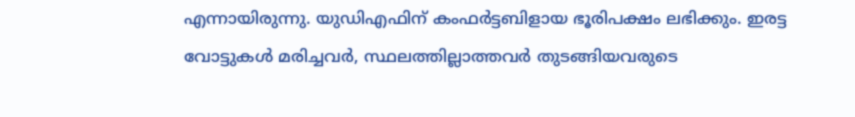എന്നായിരുന്നു. യുഡിഎഫിന് കംഫര്‍ട്ടബിളായ ഭൂരിപക്ഷം ലഭിക്കും. ഇരട്ട വോട്ടുകള്‍ മരിച്ചവര്‍, സ്ഥലത്തില്ലാത്തവര്‍ തുടങ്ങിയവരുടെ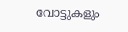വോട്ടുകളും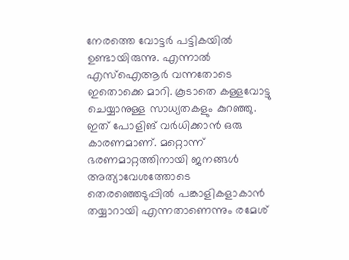നേരത്തെ വോട്ടര്‍ പട്ടികയില്‍ ഉണ്ടായിരുന്നു. എന്നാല്‍ എസ്ഐആര്‍ വന്നതോടെ ഇതൊക്കെ മാറി. കൂടാതെ കള്ളവോട്ടു ചെയ്യാനുള്ള സാധ്യതകളും കുറഞ്ഞു. ഇത് പോളിങ് വര്‍ധിക്കാന്‍ ഒരു കാരണമാണ്. മറ്റൊന്ന് ഭരണമാറ്റത്തിനായി ജനങ്ങള്‍ അത്യാവേശത്തോടെ തെരഞ്ഞെടുപ്പില്‍ പങ്കാളികളാകാന്‍ തയ്യാറായി എന്നതാണെന്നും രമേശ്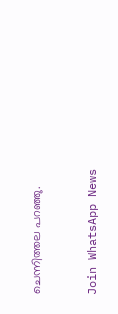ചെന്നിത്തല പറഞ്ഞു.



Join WhatsApp News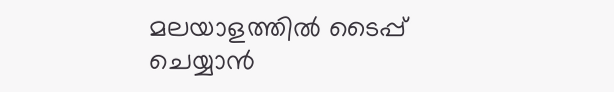മലയാളത്തില്‍ ടൈപ്പ് ചെയ്യാന്‍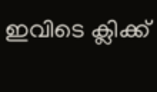ഇവിടെ ക്ലിക്ക്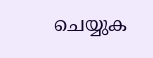ചെയ്യുക